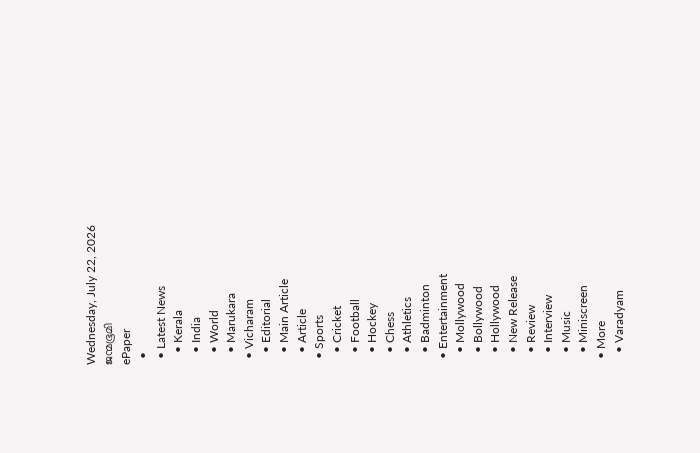Wednesday, July 22, 2026
ജന്മഭൂമി
ePaper
  •
  • Latest News
    • Kerala
    • India
    • World
    • Marukara
  • Vicharam
    • Editorial
    • Main Article
    • Article
  • Sports
    • Cricket
    • Football
    • Hockey
    • Chess
    • Athletics
    • Badminton
  • Entertainment
    • Mollywood
    • Bollywood
    • Hollywood
    • New Release
    • Review
    • Interview
    • Music
    • Miniscreen
  • More
    • Varadyam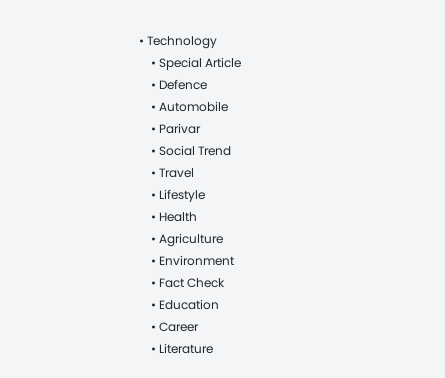• Technology
    • Special Article
    • Defence
    • Automobile
    • Parivar
    • Social Trend
    • Travel
    • Lifestyle
    • Health
    • Agriculture
    • Environment
    • Fact Check
    • Education
    • Career
    • Literature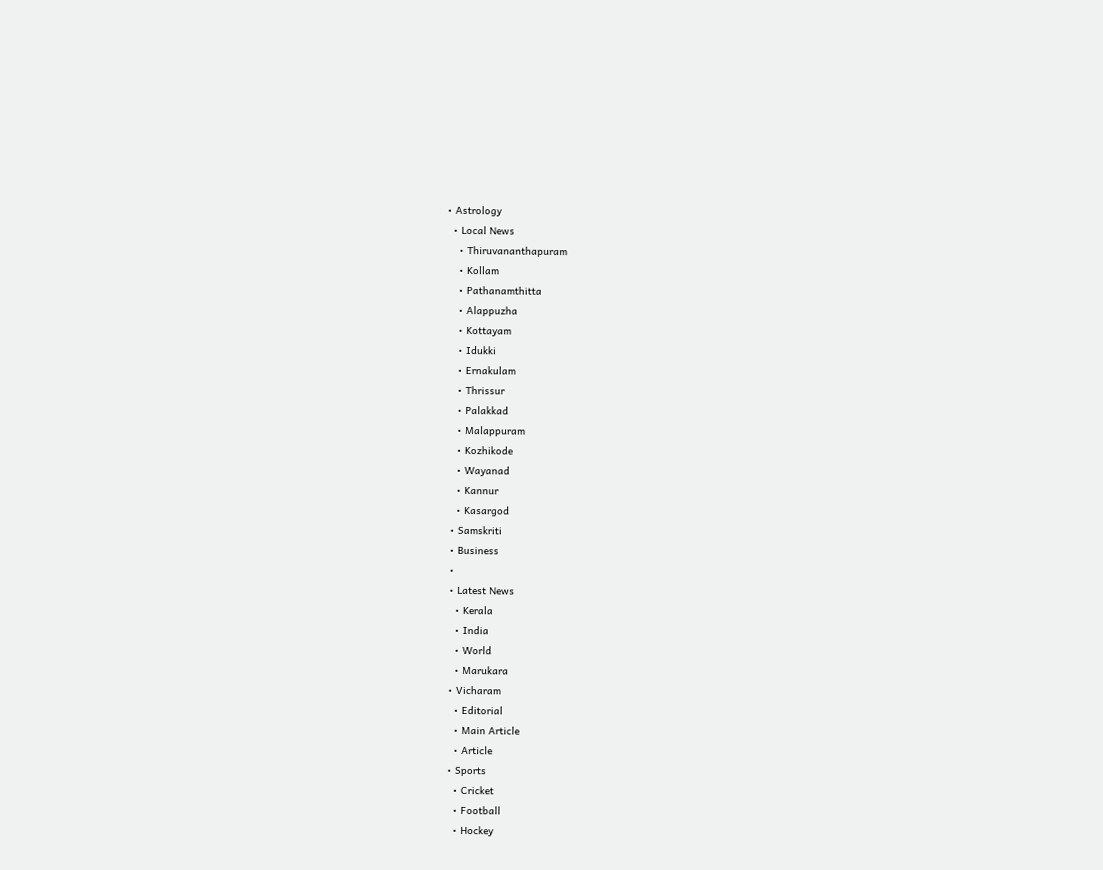• Astrology
  • Local News
    • Thiruvananthapuram
    • Kollam
    • Pathanamthitta
    • Alappuzha
    • Kottayam
    • Idukki
    • Ernakulam
    • Thrissur
    • Palakkad
    • Malappuram
    • Kozhikode
    • Wayanad
    • Kannur
    • Kasargod
  • Samskriti
  • Business
  •
  • Latest News
    • Kerala
    • India
    • World
    • Marukara
  • Vicharam
    • Editorial
    • Main Article
    • Article
  • Sports
    • Cricket
    • Football
    • Hockey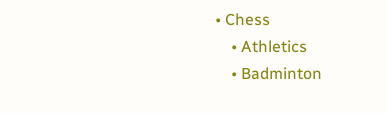• Chess
    • Athletics
    • Badminton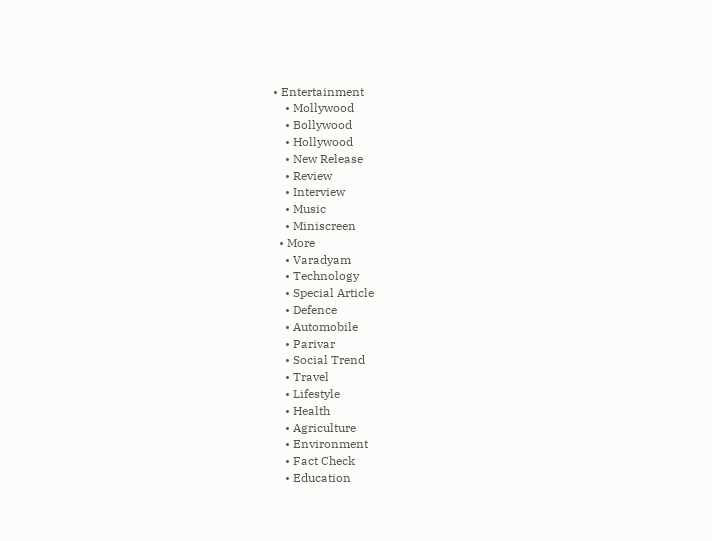• Entertainment
    • Mollywood
    • Bollywood
    • Hollywood
    • New Release
    • Review
    • Interview
    • Music
    • Miniscreen
  • More
    • Varadyam
    • Technology
    • Special Article
    • Defence
    • Automobile
    • Parivar
    • Social Trend
    • Travel
    • Lifestyle
    • Health
    • Agriculture
    • Environment
    • Fact Check
    • Education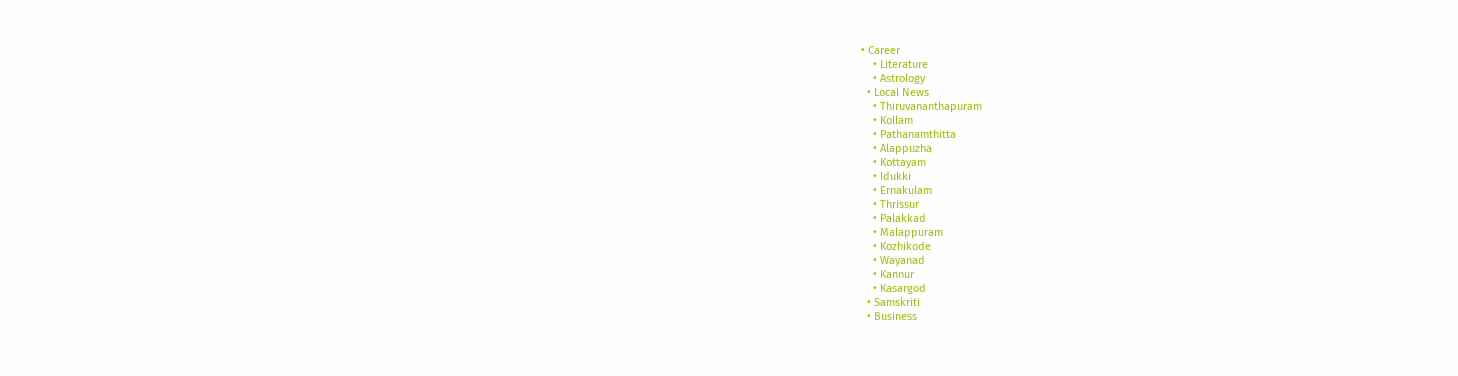• Career
    • Literature
    • Astrology
  • Local News
    • Thiruvananthapuram
    • Kollam
    • Pathanamthitta
    • Alappuzha
    • Kottayam
    • Idukki
    • Ernakulam
    • Thrissur
    • Palakkad
    • Malappuram
    • Kozhikode
    • Wayanad
    • Kannur
    • Kasargod
  • Samskriti
  • Business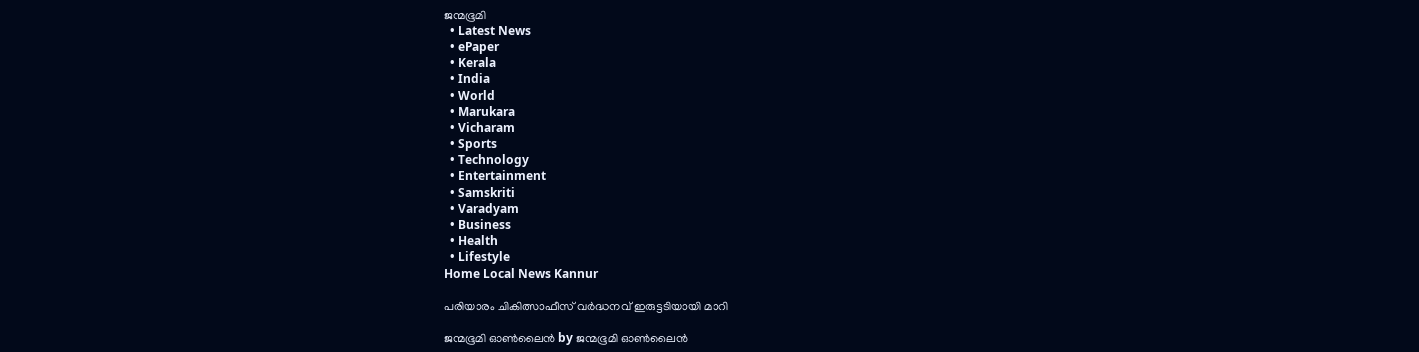ജന്മഭൂമി
  • Latest News
  • ePaper
  • Kerala
  • India
  • World
  • Marukara
  • Vicharam
  • Sports
  • Technology
  • Entertainment
  • Samskriti
  • Varadyam
  • Business
  • Health
  • Lifestyle
Home Local News Kannur

പരിയാരം ചികിത്സാഫീസ് വര്‍ദ്ധനവ് ഇരുട്ടടിയായി മാറി

ജന്മഭൂമി ഓണ്‍ലൈന്‍ by ജന്മഭൂമി ഓണ്‍ലൈന്‍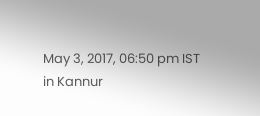May 3, 2017, 06:50 pm IST
in Kannur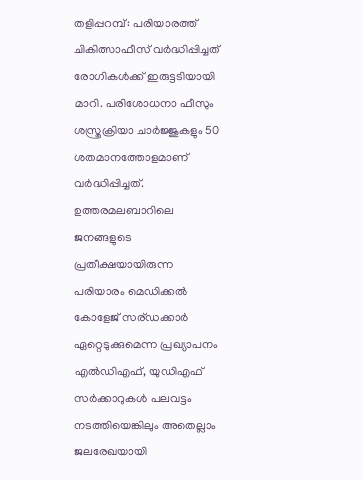തളിപ്പറമ്പ്: പരിയാരത്ത് ചികിത്സാഫീസ് വര്‍ദ്ധിപ്പിച്ചത് രോഗികള്‍ക്ക് ഇരുട്ടടിയായി മാറി. പരിശോധനാ ഫീസും ശസ്ത്രക്രിയാ ചാര്‍ജ്ജുകളും 50 ശതമാനത്തോളമാണ് വര്‍ദ്ധിപ്പിച്ചത്. ഉത്തരമലബാറിലെ ജനങ്ങളുടെ പ്രതീക്ഷയായിരുന്ന പരിയാരം മെഡിക്കല്‍ കോളേജ് സര്ഡക്കാര്‍ ഏറ്റെടുക്കുമെന്ന പ്രഖ്യാപനം എല്‍ഡിഎഫ്, യുഡിഎഫ് സര്‍ക്കാറുകള്‍ പലവട്ടം നടത്തിയെങ്കിലും അതെല്ലാം ജലരേഖയായി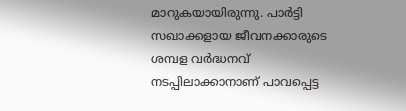മാറുകയായിരുന്നു. പാര്‍ട്ടി സഖാക്കളായ ജീവനക്കാരുടെ ശമ്പള വര്‍ദ്ധനവ് നടപ്പിലാക്കാനാണ് പാവപ്പെട്ട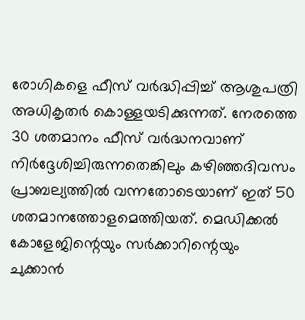രോഗികളെ ഫീസ് വര്‍ദ്ധിപ്പിച്ച് ആശുപത്രി അധികൃതര്‍ കൊള്ളയടിക്കുന്നത്. നേരത്തെ 30 ശതമാനം ഫീസ് വര്‍ദ്ധനവാണ് നിര്‍ദ്ദേശിച്ചിരുന്നതെങ്കിലും കഴിഞ്ഞദിവസം പ്രാബല്യത്തില്‍ വന്നതോടെയാണ് ഇത് 50 ശതമാനത്തോളമെത്തിയത്. മെഡിക്കല്‍ കോളേജിന്റെയും സര്‍ക്കാറിന്റെയും ചുക്കാന്‍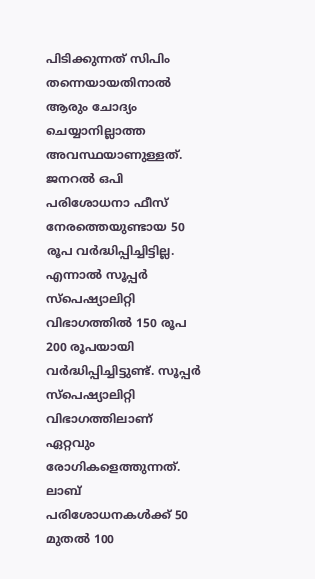പിടിക്കുന്നത് സിപിം തന്നെയായതിനാല്‍ ആരും ചോദ്യം ചെയ്യാനില്ലാത്ത അവസ്ഥയാണുള്ളത്. ജനറല്‍ ഒപി പരിശോധനാ ഫീസ് നേരത്തെയുണ്ടായ 50 രൂപ വര്‍ദ്ധിപ്പിച്ചിട്ടില്ല. എന്നാല്‍ സൂപ്പര്‍ സ്‌പെഷ്യാലിറ്റി വിഭാഗത്തില്‍ 150 രൂപ 200 രൂപയായി വര്‍ദ്ധിപ്പിച്ചിട്ടുണ്ട്. സൂപ്പര്‍ സ്‌പെഷ്യാലിറ്റി വിഭാഗത്തിലാണ് ഏറ്റവും രോഗികളെത്തുന്നത്. ലാബ് പരിശോധനകള്‍ക്ക് 50 മുതല്‍ 100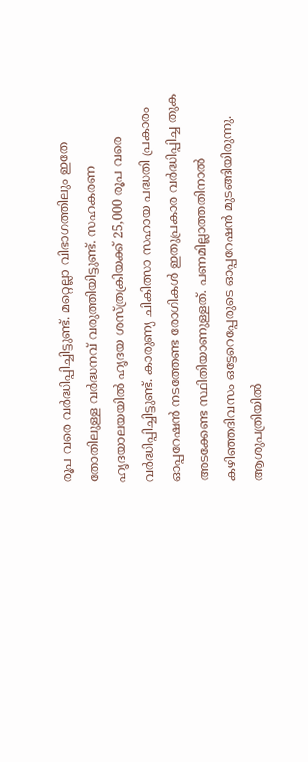രൂപ വരെ വര്‍ദ്ധിപ്പിച്ചിട്ടുണ്ട്. മറ്റെല്ലാ വിഭാഗത്തിലും ഇതേ തോതിലുള്ള വര്‍ദ്ധനവ് വരുത്തിയിട്ടുണ്ട്. സഹകരണ ഹൃദയാലയയില്‍ ഹൃദയ ശസ്ത്രക്രിയക്ക് 25,000 രൂപ വരെ വര്‍ദ്ധിപ്പിച്ചിട്ടുണ്ട്. കാരുണ്യ ചികിത്സാ സഹായ പദ്ധതി പ്രകാരം ഓപ്പറേഷന്‍ നടത്തേണ്ട രോഗികള്‍ ഇതുപ്രകാര വര്‍ദ്ധിപ്പിച്ച തുക അടക്കേണ്ട സ്ഥിതിയാണുള്ളത്. പണമില്ലാത്തതിനാല്‍ കഴിഞ്ഞദിവസം ഒട്ടേറെപ്പേരുടെ ഓപ്പറേഷന്‍ മുടങ്ങിയിരുന്നു. ആശുപത്രിയില്‍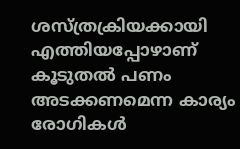ശസ്ത്രക്രിയക്കായി എത്തിയപ്പോഴാണ് കൂടുതല്‍ പണം അടക്കണമെന്ന കാര്യം രോഗികള്‍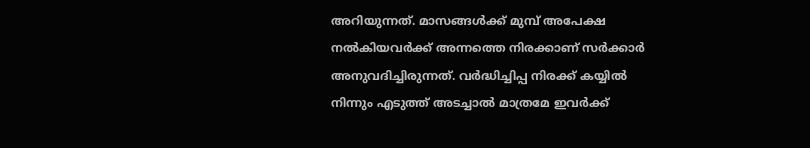അറിയുന്നത്. മാസങ്ങള്‍ക്ക് മുമ്പ് അപേക്ഷ നല്‍കിയവര്‍ക്ക് അന്നത്തെ നിരക്കാണ് സര്‍ക്കാര്‍ അനുവദിച്ചിരുന്നത്. വര്‍ദ്ധിച്ചിപ്പ നിരക്ക് കയ്യില്‍ നിന്നും എടുത്ത് അടച്ചാല്‍ മാത്രമേ ഇവര്‍ക്ക്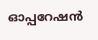ഓപ്പറേഷന്‍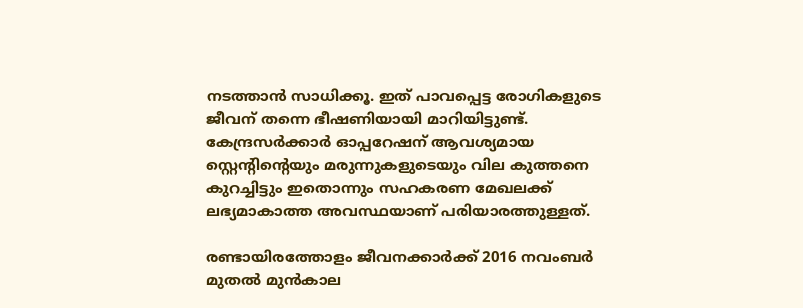നടത്താന്‍ സാധിക്കൂ. ഇത് പാവപ്പെട്ട രോഗികളുടെ ജീവന് തന്നെ ഭീഷണിയായി മാറിയിട്ടുണ്ട്. കേന്ദ്രസര്‍ക്കാര്‍ ഓപ്പറേഷന് ആവശ്യമായ സ്റ്റെന്റിന്റെയും മരുന്നുകളുടെയും വില കുത്തനെ കുറച്ചിട്ടും ഇതൊന്നും സഹകരണ മേഖലക്ക് ലഭ്യമാകാത്ത അവസ്ഥയാണ് പരിയാരത്തുള്ളത്.

രണ്ടായിരത്തോളം ജീവനക്കാര്‍ക്ക് 2016 നവംബര്‍ മുതല്‍ മുന്‍കാല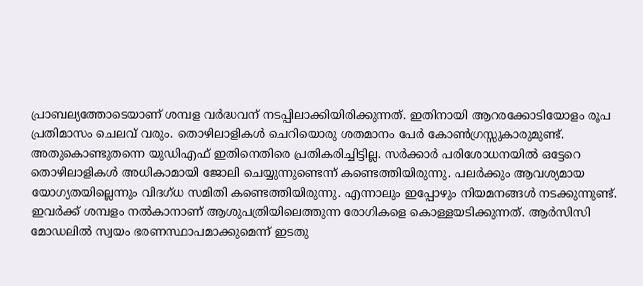പ്രാബല്യത്തോടെയാണ് ശമ്പള വര്‍ദ്ധവന് നടപ്പിലാക്കിയിരിക്കുന്നത്. ഇതിനായി ആറരക്കോടിയോളം രൂപ പ്രതിമാസം ചെലവ് വരും. തൊഴിലാളികള്‍ ചെറിയൊരു ശതമാനം പേര്‍ കോണ്‍ഗ്രസ്സുകാരുമുണ്ട്. അതുകൊണ്ടുതന്നെ യുഡിഎഫ് ഇതിനെതിരെ പ്രതികരിച്ചിട്ടില്ല. സര്‍ക്കാര്‍ പരിശോധനയില്‍ ഒട്ടേറെ തൊഴിലാളികള്‍ അധികാമായി ജോലി ചെയ്യുന്നുണ്ടെന്ന് കണ്ടെത്തിയിരുന്നു. പലര്‍ക്കും ആവശ്യമായ യോഗ്യതയില്ലെന്നും വിദഗ്ധ സമിതി കണ്ടെത്തിയിരുന്നു. എന്നാലും ഇപ്പോഴും നിയമനങ്ങള്‍ നടക്കുന്നുണ്ട്. ഇവര്‍ക്ക് ശമ്പളം നല്‍കാനാണ് ആശുപത്രിയിലെത്തുന്ന രോഗികളെ കൊള്ളയടിക്കുന്നത്. ആര്‍സിസി മോഡലില്‍ സ്വയം ഭരണസ്ഥാപമാക്കുമെന്ന് ഇടതു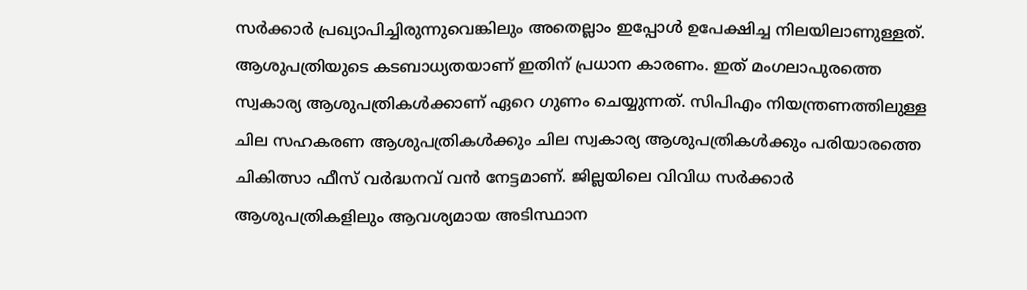സര്‍ക്കാര്‍ പ്രഖ്യാപിച്ചിരുന്നുവെങ്കിലും അതെല്ലാം ഇപ്പോള്‍ ഉപേക്ഷിച്ച നിലയിലാണുള്ളത്. ആശുപത്രിയുടെ കടബാധ്യതയാണ് ഇതിന് പ്രധാന കാരണം. ഇത് മംഗലാപുരത്തെ സ്വകാര്യ ആശുപത്രികള്‍ക്കാണ് ഏറെ ഗുണം ചെയ്യുന്നത്. സിപിഎം നിയന്ത്രണത്തിലുള്ള ചില സഹകരണ ആശുപത്രികള്‍ക്കും ചില സ്വകാര്യ ആശുപത്രികള്‍ക്കും പരിയാരത്തെ ചികിത്സാ ഫീസ് വര്‍ദ്ധനവ് വന്‍ നേട്ടമാണ്. ജില്ലയിലെ വിവിധ സര്‍ക്കാര്‍ ആശുപത്രികളിലും ആവശ്യമായ അടിസ്ഥാന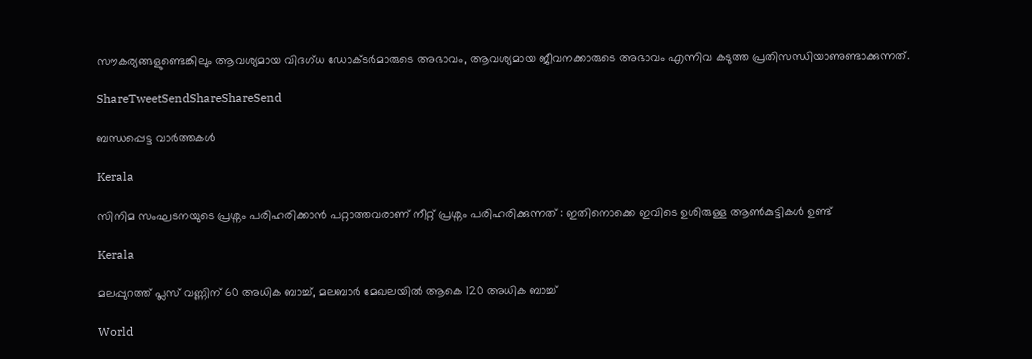സൗകര്യങ്ങളുണ്ടെങ്കിലും ആവശ്യമായ വിദഗ്ധ ഡോക്ടര്‍മാരുടെ അഭാവം, ആവശ്യമായ ജീവനക്കാരുടെ അഭാവം എന്നിവ കടുത്ത പ്രതിസന്ധിയാണുണ്ടാക്കുന്നത്.

ShareTweetSendShareShareSend

ബന്ധപ്പെട്ട വാര്‍ത്തകള്‍

Kerala

സിനിമ സംഘടനയുടെ പ്രശ്നം പരിഹരിക്കാൻ പറ്റാത്തവരാണ് നീറ്റ് പ്രശ്നം പരിഹരിക്കുന്നത് : ഇതിനൊക്കെ ഇവിടെ ഉശിരുള്ള ആൺകുട്ടികൾ ഉണ്ട്

Kerala

മലപ്പുറത്ത് പ്ലസ് വണ്ണിന് 60 അധിക ബാച്ച്, മലബാര്‍ മേഖലയില്‍ ആകെ 120 അധിക ബാച്ച്

World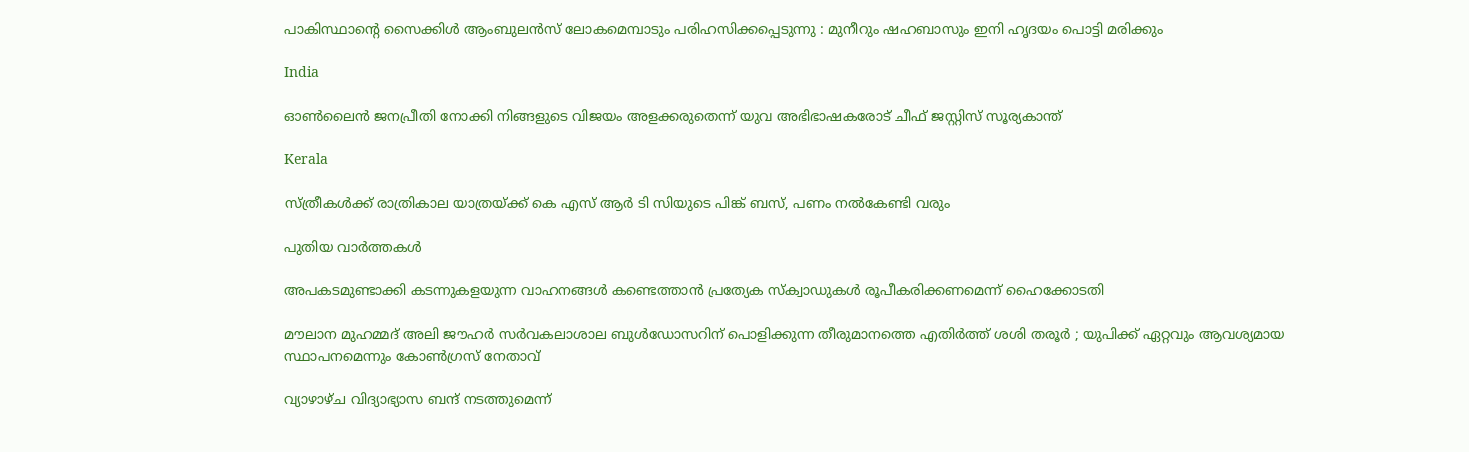പാകിസ്ഥാന്റെ സൈക്കിൾ ആംബുലൻസ് ലോകമെമ്പാടും പരിഹസിക്കപ്പെടുന്നു : മുനീറും ഷഹബാസും ഇനി ഹൃദയം പൊട്ടി മരിക്കും

India

ഓണ്‍ലൈന്‍ ജനപ്രീതി നോക്കി നിങ്ങളുടെ വിജയം അളക്കരുതെന്ന് യുവ അഭിഭാഷകരോട് ചീഫ് ജസ്റ്റിസ് സൂര്യകാന്ത്

Kerala

സ്ത്രീകള്‍ക്ക് രാത്രികാല യാത്രയ്‌ക്ക് കെ എസ് ആര്‍ ടി സിയുടെ പിങ്ക് ബസ്, പണം നല്‍കേണ്ടി വരും

പുതിയ വാര്‍ത്തകള്‍

അപകടമുണ്ടാക്കി കടന്നുകളയുന്ന വാഹനങ്ങള്‍ കണ്ടെത്താന്‍ പ്രത്യേക സ്‌ക്വാഡുകള്‍ രൂപീകരിക്കണമെന്ന് ഹൈക്കോടതി

മൗലാന മുഹമ്മദ് അലി ജൗഹർ സർവകലാശാല ബുൾഡോസറിന് പൊളിക്കുന്ന തീരുമാനത്തെ എതിർത്ത് ശശി തരൂർ ; യുപിക്ക് ഏറ്റവും ആവശ്യമായ സ്ഥാപനമെന്നും കോൺഗ്രസ് നേതാവ്

വ്യാഴാഴ്ച വിദ്യാഭ്യാസ ബന്ദ് നടത്തുമെന്ന്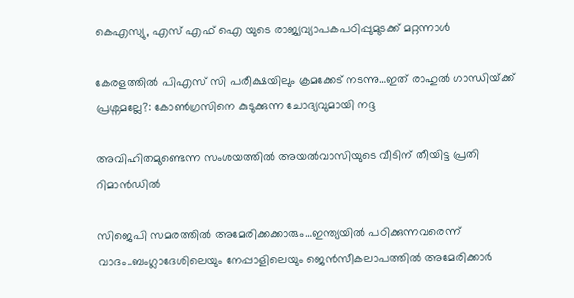കെഎസ്യു, എസ് എഫ് ഐ യുടെ രാജ്യവ്യാപകപഠിപ്പുമുടക്ക് മറ്റന്നാള്‍

കേരളത്തില്‍ പിഎസ് സി പരീക്ഷയിലും ക്രമക്കേട് നടന്നു…ഇത് രാഹുല്‍ ഗാന്ധിയ്‌ക്ക് പ്രശ്നമല്ലേ?: കോണ്‍ഗ്രസിനെ കുടുക്കുന്ന ചോദ്യവുമായി നദ്ദ

അവിഹിതമുണ്ടെന്ന സംശയത്തില്‍ അയല്‍വാസിയുടെ വീടിന് തീയിട്ട പ്രതി റിമാന്‍ഡില്‍

സിജെപി സമരത്തില്‍ അമേരിക്കക്കാരും…ഇന്ത്യയില്‍ പഠിക്കുന്നവരെന്ന് വാദം..ബംഗ്ലാദേശിലെയും നേപ്പാളിലെയും ജെന്‍സീകലാപത്തില്‍ അമേരിക്കാര്‍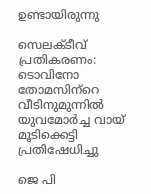ഉണ്ടായിരുന്നു

സെലക്ടീവ് പ്രതികരണം: ടൊവിനോ തോമസിന്‌റെ വീടിനുമുന്നില്‍ യുവമോര്‍ച്ച വായ് മൂടിക്കെട്ടി പ്രതിഷേധിച്ചു

ജെ പി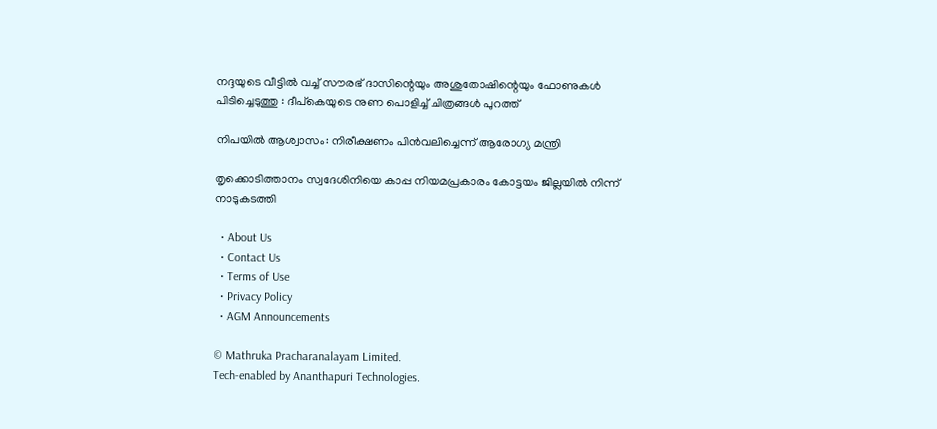നദ്ദയുടെ വീട്ടിൽ വച്ച് സൗരഭ് ദാസിന്റെയും അശുതോഷിന്റെയും ഫോണുകൾ പിടിച്ചെടുത്തു : ദീപ്കെയുടെ നുണ പൊളിച്ച് ചിത്രങ്ങൾ പുറത്ത്

നിപയില്‍ ആശ്വാസം: നിരീക്ഷണം പിന്‍വലിച്ചെന്ന് ആരോഗ്യ മന്ത്രി

തൃക്കൊടിത്താനം സ്വദേശിനിയെ കാപ്പ നിയമപ്രകാരം കോട്ടയം ജില്ലയില്‍ നിന്ന് നാടുകടത്തി

  • About Us
  • Contact Us
  • Terms of Use
  • Privacy Policy
  • AGM Announcements

© Mathruka Pracharanalayam Limited.
Tech-enabled by Ananthapuri Technologies.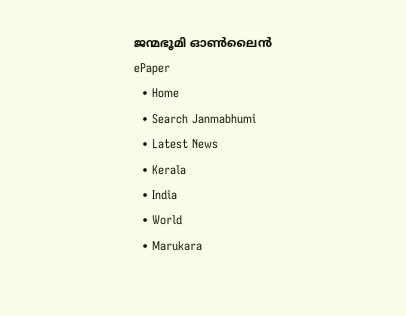ജന്മഭൂമി ഓണ്‍ലൈന്‍
ePaper
  • Home
  • Search Janmabhumi
  • Latest News
  • Kerala
  • India
  • World
  • Marukara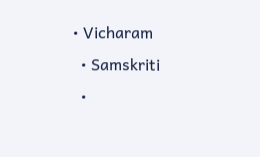• Vicharam
  • Samskriti
  •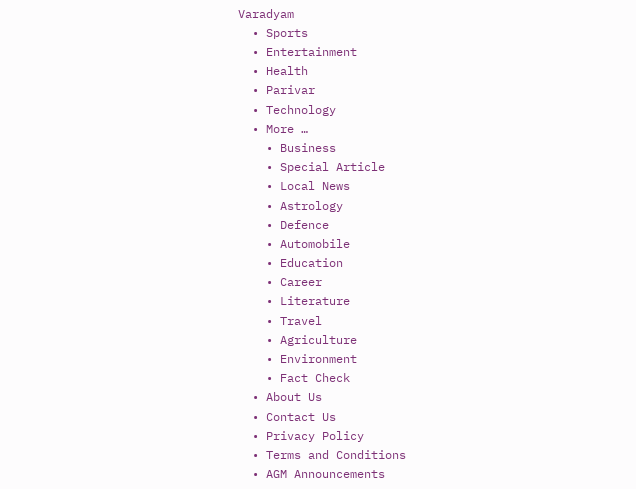Varadyam
  • Sports
  • Entertainment
  • Health
  • Parivar
  • Technology
  • More …
    • Business
    • Special Article
    • Local News
    • Astrology
    • Defence
    • Automobile
    • Education
    • Career
    • Literature
    • Travel
    • Agriculture
    • Environment
    • Fact Check
  • About Us
  • Contact Us
  • Privacy Policy
  • Terms and Conditions
  • AGM Announcements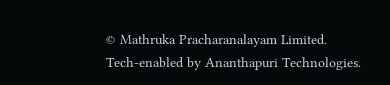© Mathruka Pracharanalayam Limited.
Tech-enabled by Ananthapuri Technologies.